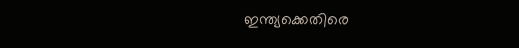ഇന്ത്യക്കെതിരെ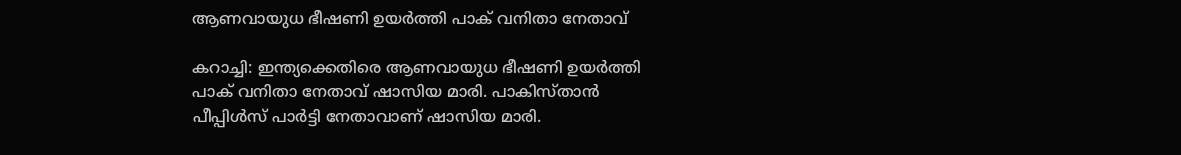ആണവായുധ ഭീഷണി ഉയർത്തി പാക് വനിതാ നേതാവ്

കറാച്ചി: ഇന്ത്യക്കെതിരെ ആണവായുധ ഭീഷണി ഉയർത്തി പാക് വനിതാ നേതാവ് ഷാസിയ മാരി. പാകിസ്താൻ പീപ്പിൾസ് പാർട്ടി നേതാവാണ് ഷാസിയ മാരി.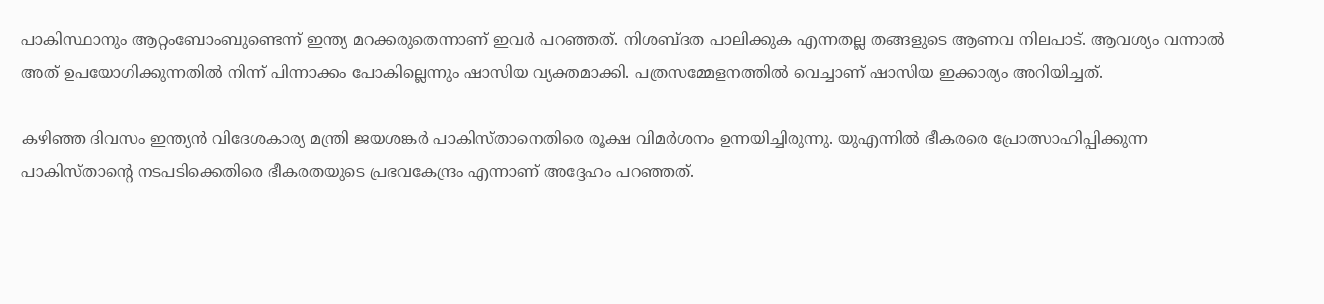പാകിസ്ഥാനും ആറ്റംബോംബുണ്ടെന്ന് ഇന്ത്യ മറക്കരുതെന്നാണ് ഇവർ പറഞ്ഞത്. നിശബ്ദത പാലിക്കുക എന്നതല്ല തങ്ങളുടെ ആണവ നിലപാട്. ആവശ്യം വന്നാൽ അത് ഉപയോഗിക്കുന്നതിൽ നിന്ന് പിന്നാക്കം പോകില്ലെന്നും ഷാസിയ വ്യക്തമാക്കി. പത്രസമ്മേളനത്തിൽ വെച്ചാണ് ഷാസിയ ഇക്കാര്യം അറിയിച്ചത്.

കഴിഞ്ഞ ദിവസം ഇന്ത്യൻ വിദേശകാര്യ മന്ത്രി ജയശങ്കർ പാകിസ്താനെതിരെ രൂക്ഷ വിമർശനം ഉന്നയിച്ചിരുന്നു. യുഎന്നിൽ ഭീകരരെ പ്രോത്സാഹിപ്പിക്കുന്ന പാകിസ്താന്റെ നടപടിക്കെതിരെ ഭീകരതയുടെ പ്രഭവകേന്ദ്രം എന്നാണ് അദ്ദേഹം പറഞ്ഞത്.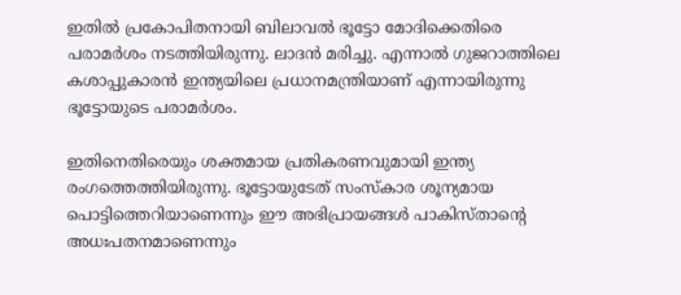ഇതിൽ പ്രകോപിതനായി ബിലാവൽ ഭൂട്ടോ മോദിക്കെതിരെ പരാമർശം നടത്തിയിരുന്നു. ലാദൻ മരിച്ചു. എന്നാൽ ഗുജറാത്തിലെ കശാപ്പുകാരൻ ഇന്ത്യയിലെ പ്രധാനമന്ത്രിയാണ് എന്നായിരുന്നു ഭൂട്ടോയുടെ പരാമർശം.

ഇതിനെതിരെയും ശക്തമായ പ്രതികരണവുമായി ഇന്ത്യ രംഗത്തെത്തിയിരുന്നു. ഭൂട്ടോയുടേത് സംസ്‌കാര ശൂന്യമായ പൊട്ടിത്തെറിയാണെന്നും ഈ അഭിപ്രായങ്ങൾ പാകിസ്താന്റെ അധഃപതനമാണെന്നും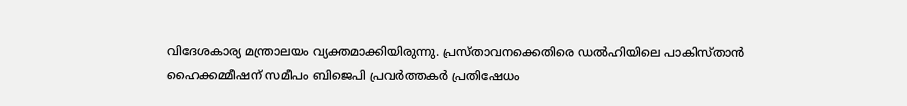വിദേശകാര്യ മന്ത്രാലയം വ്യക്തമാക്കിയിരുന്നു. പ്രസ്താവനക്കെതിരെ ഡൽഹിയിലെ പാകിസ്താൻ ഹൈക്കമ്മീഷന് സമീപം ബിജെപി പ്രവർത്തകർ പ്രതിഷേധം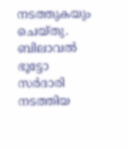നടത്തുകയും ചെയ്തു. ബിലാവൽ ഭൂട്ടോ സർദാരി നടത്തിയ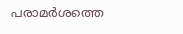പരാമർശത്തെ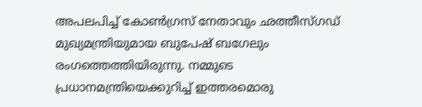അപലപിച്ച് കോൺഗ്രസ് നേതാവും ഛത്തീസ്ഗഡ് മുഖ്യമന്ത്രിയുമായ ബുപേഷ് ബഗേലും രംഗത്തെത്തിയിരുന്നു. നമ്മുടെ പ്രധാനമന്ത്രിയെക്കുറിച്ച് ഇത്തരമൊരു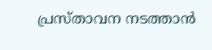പ്രസ്താവന നടത്താൻ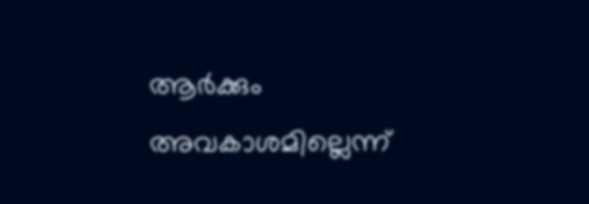ആർക്കും അവകാശമില്ലെന്ന്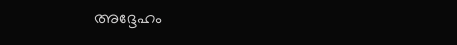അദ്ദേഹം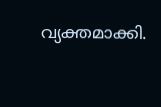വ്യക്തമാക്കി.